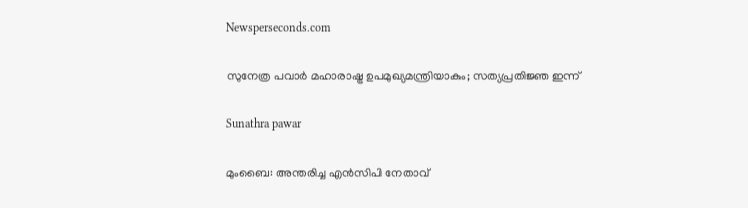Newsperseconds.com

സുനേത്ര പവാര്‍ മഹാരാഷ്ട്ര ഉപമുഖ്യമന്ത്രിയാകും; സത്യപ്രതിജ്ഞ ഇന്ന്

Sunathra pawar

മുംബൈ: അന്തരിച്ച എന്‍സിപി നേതാവ്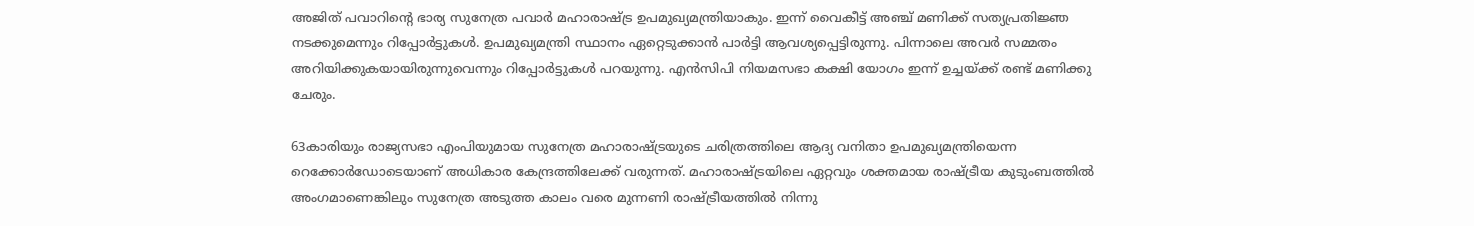അജിത് പവാറിന്റെ ഭാര്യ സുനേത്ര പവാര്‍ മഹാരാഷ്ട്ര ഉപമുഖ്യമന്ത്രിയാകും. ഇന്ന് വൈകീട്ട് അഞ്ച് മണിക്ക് സത്യപ്രതിജ്ഞ നടക്കുമെന്നും റിപ്പോര്‍ട്ടുകള്‍. ഉപമുഖ്യമന്ത്രി സ്ഥാനം ഏറ്റെടുക്കാന്‍ പാര്‍ട്ടി ആവശ്യപ്പെട്ടിരുന്നു. പിന്നാലെ അവര്‍ സമ്മതം അറിയിക്കുകയായിരുന്നുവെന്നും റിപ്പോര്‍ട്ടുകള്‍ പറയുന്നു. എൻസിപി നിയമസഭാ കക്ഷി യോഗം ഇന്ന് ഉച്ചയ്ക്ക് രണ്ട് മണിക്കു ചേരും.

63കാരിയും രാജ്യസഭാ എംപിയുമായ സുനേത്ര മഹാരാഷ്ട്രയുടെ ചരിത്രത്തിലെ ആദ്യ വനിതാ ഉപമുഖ്യമന്ത്രിയെന്ന റെക്കോര്‍ഡോടെയാണ് അധികാര കേന്ദ്രത്തിലേക്ക് വരുന്നത്. മഹാരാഷ്ട്രയിലെ ഏറ്റവും ശക്തമായ രാഷ്ട്രീയ കുടുംബത്തില്‍ അംഗമാണെങ്കിലും സുനേത്ര അടുത്ത കാലം വരെ മുന്നണി രാഷ്ട്രീയത്തില്‍ നിന്നു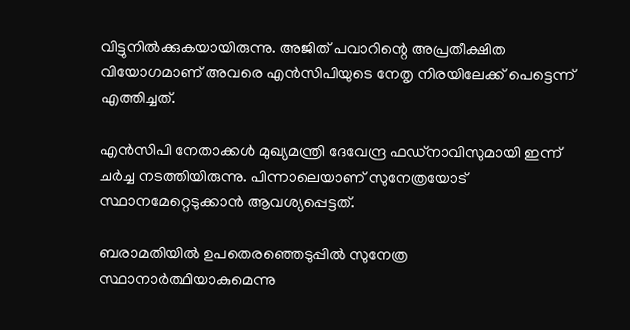വിട്ടുനില്‍ക്കുകയായിരുന്നു. അജിത് പവാറിന്റെ അപ്രതീക്ഷിത വിയോഗമാണ് അവരെ എന്‍സിപിയുടെ നേതൃ നിരയിലേക്ക് പെട്ടെന്ന് എത്തിച്ചത്.

എന്‍സിപി നേതാക്കള്‍ മുഖ്യമന്ത്രി ദേവേന്ദ്ര ഫഡ്‌നാവിസുമായി ഇന്ന് ചര്‍ച്ച നടത്തിയിരുന്നു. പിന്നാലെയാണ് സുനേത്രയോട് സ്ഥാനമേറ്റെടുക്കാന്‍ ആവശ്യപ്പെട്ടത്.

ബരാമതിയില്‍ ഉപതെരഞ്ഞെടുപ്പില്‍ സുനേത്ര സ്ഥാനാര്‍ത്ഥിയാകുമെന്നു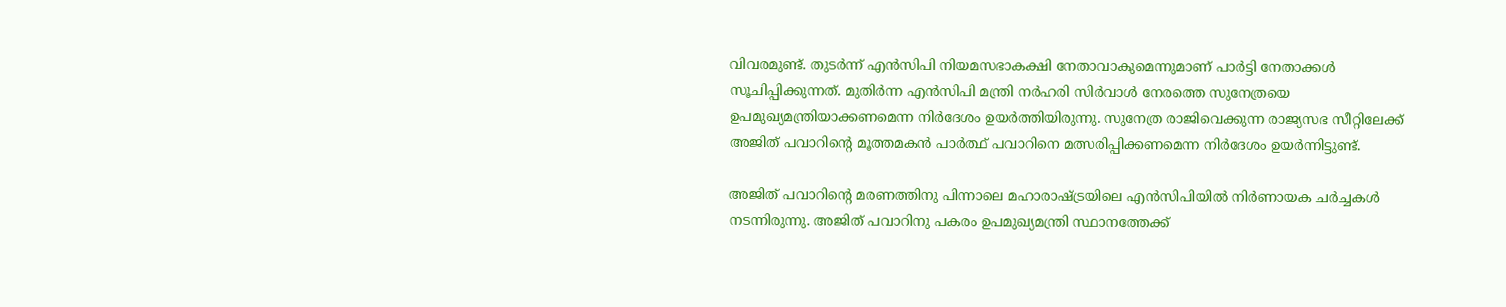വിവരമുണ്ട്. തുടര്‍ന്ന് എന്‍സിപി നിയമസഭാകക്ഷി നേതാവാകുമെന്നുമാണ് പാര്‍ട്ടി നേതാക്കള്‍ സൂചിപ്പിക്കുന്നത്. മുതിര്‍ന്ന എന്‍സിപി മന്ത്രി നര്‍ഹരി സിര്‍വാള്‍ നേരത്തെ സുനേത്രയെ ഉപമുഖ്യമന്ത്രിയാക്കണമെന്ന നിര്‍ദേശം ഉയര്‍ത്തിയിരുന്നു. സുനേത്ര രാജിവെക്കുന്ന രാജ്യസഭ സീറ്റിലേക്ക് അജിത് പവാറിന്റെ മൂത്തമകന്‍ പാര്‍ത്ഥ് പവാറിനെ മത്സരിപ്പിക്കണമെന്ന നിര്‍ദേശം ഉയര്‍ന്നിട്ടുണ്ട്.

അജിത് പവാറിന്റെ മരണത്തിനു പിന്നാലെ മഹാരാഷ്ട്രയിലെ എന്‍സിപിയില്‍ നിര്‍ണായക ചര്‍ച്ചകള്‍ നടന്നിരുന്നു. അജിത് പവാറിനു പകരം ഉപമുഖ്യമന്ത്രി സ്ഥാനത്തേക്ക്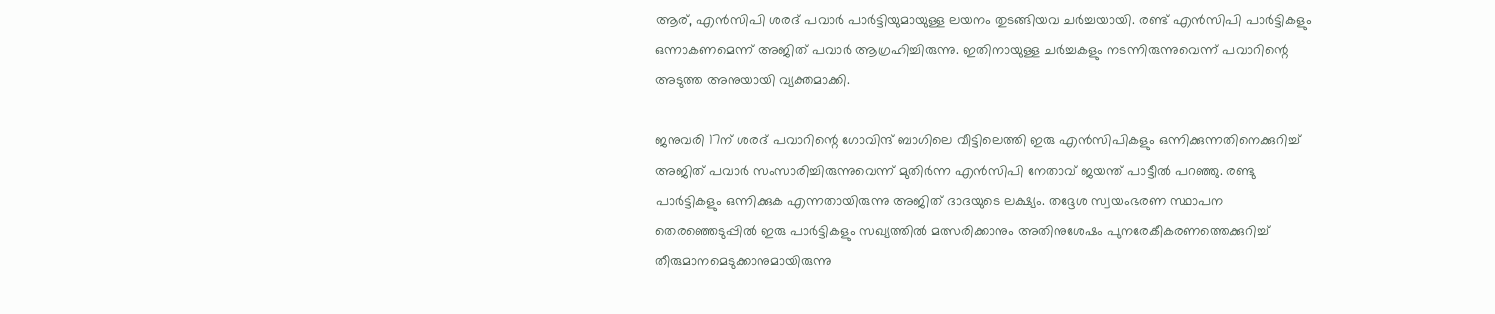ആര്, എന്‍സിപി ശരദ് പവാര്‍ പാര്‍ട്ടിയുമായുള്ള ലയനം തുടങ്ങിയവ ചര്‍ച്ചയായി. രണ്ട് എന്‍സിപി പാര്‍ട്ടികളും ഒന്നാകണമെന്ന് അജിത് പവാര്‍ ആഗ്രഹിച്ചിരുന്നു. ഇതിനായുള്ള ചര്‍ച്ചകളും നടന്നിരുന്നുവെന്ന് പവാറിന്റെ അടുത്ത അനുയായി വ്യക്തമാക്കി.

ജനുവരി 17ന് ശരദ് പവാറിന്റെ ഗോവിന്ദ് ബാഗിലെ വീട്ടിലെത്തി ഇരു എന്‍സിപികളും ഒന്നിക്കുന്നതിനെക്കുറിച്ച് അജിത് പവാര്‍ സംസാരിച്ചിരുന്നുവെന്ന് മുതിര്‍ന്ന എന്‍സിപി നേതാവ് ജയന്ത് പാട്ടീല്‍ പറഞ്ഞു. രണ്ടു പാര്‍ട്ടികളും ഒന്നിക്കുക എന്നതായിരുന്നു അജിത് ദാദയുടെ ലക്ഷ്യം. തദ്ദേശ സ്വയംഭരണ സ്ഥാപന തെരഞ്ഞെടുപ്പില്‍ ഇരു പാര്‍ട്ടികളും സഖ്യത്തില്‍ മത്സരിക്കാനും അതിനുശേഷം പുനരേകീകരണത്തെക്കുറിച്ച് തീരുമാനമെടുക്കാനുമായിരുന്നു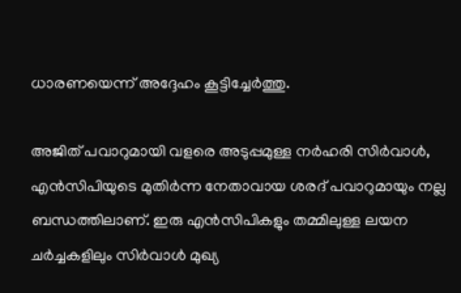ധാരണയെന്ന് അദ്ദേഹം കൂട്ടിച്ചേര്‍ത്തു.

അജിത് പവാറുമായി വളരെ അടുപ്പമുള്ള നര്‍ഹരി സിര്‍വാള്‍, എന്‍സിപിയുടെ മുതിര്‍ന്ന നേതാവായ ശരദ് പവാറുമായും നല്ല ബന്ധത്തിലാണ്. ഇരു എന്‍സിപികളും തമ്മിലുള്ള ലയന ചര്‍ച്ചകളിലും സിര്‍വാള്‍ മുഖ്യ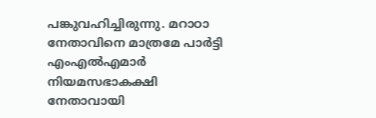പങ്കുവഹിച്ചിരുന്നു. മറാഠാ നേതാവിനെ മാത്രമേ പാര്‍ട്ടി എംഎല്‍എമാര്‍ നിയമസഭാകക്ഷി നേതാവായി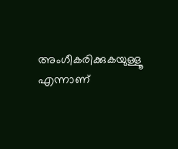അംഗീകരിക്കുകയുള്ളൂ എന്നാണ്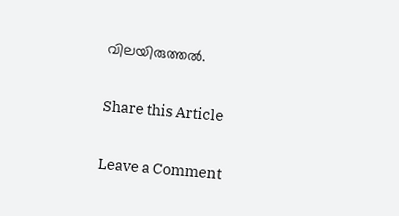വിലയിരുത്തല്‍.

Share this Article

Leave a Comment